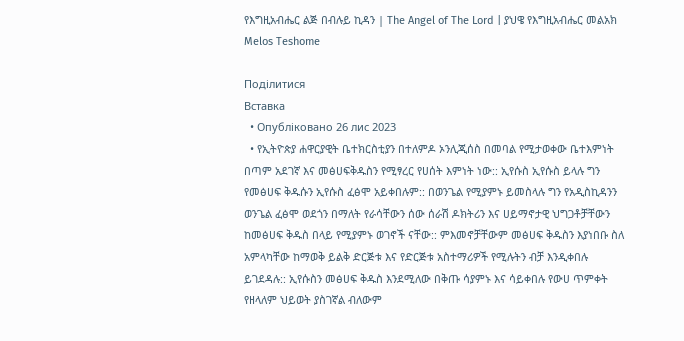የእግዚአብሔር ልጅ በብሉይ ኪዳን | The Angel of The Lord | ያህዌ የእግዚአብሔር መልአክ Melos Teshome

Поділитися
Вставка
  • Опубліковано 26 лис 2023
  • የኢትዮጵያ ሐዋርያዊት ቤተክርስቲያን በተለምዶ ኦንሊጂሰስ በመባል የሚታወቀው ቤተእምነት በጣም አደገኛ እና መፅሀፍቅዱስን የሚፃረር የሀሰት እምነት ነው:: ኢየሱስ ኢየሱስ ይላሉ ግን የመፅሀፍ ቅዱሱን ኢየሱስ ፈፅሞ አይቀበሉም:: በወንጌል የሚያምኑ ይመስላሉ ግን የአዲስኪዳንን ወንጌል ፈፅሞ ወደጎን በማለት የራሳቸውን ሰው ሰራሽ ዶክትሪን እና ሀይማኖታዊ ህግጋቶቻቸውን ከመፅሀፍ ቅዱስ በላይ የሚያምኑ ወገኖች ናቸው:: ምእመኖቻቸውም መፅሀፍ ቅዱስን እያነበቡ ስለ አምላካቸው ከማወቅ ይልቅ ድርጅቱ እና የድርጅቱ አስተማሪዎች የሚሉትን ብቻ እንዲቀበሉ ይገደዳሉ:: ኢየሱስን መፅሀፍ ቅዱስ እንደሚለው በቅጡ ሳያምኑ እና ሳይቀበሉ የውሀ ጥምቀት የዘላለም ህይወት ያስገኛል ብለውም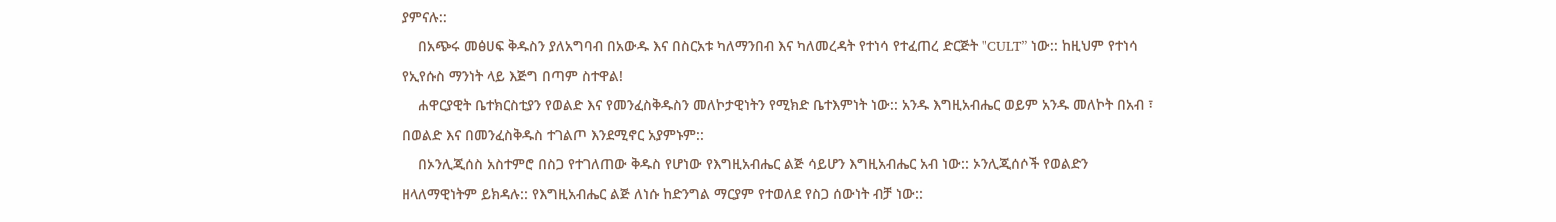ያምናሉ::
    በአጭሩ መፅሀፍ ቅዱስን ያለአግባብ በአውዱ እና በስርአቱ ካለማንበብ እና ካለመረዳት የተነሳ የተፈጠረ ድርጅት "CULT” ነው:: ከዚህም የተነሳ የኢየሱስ ማንነት ላይ እጅግ በጣም ስተዋል!
    ሐዋርያዊት ቤተክርስቲያን የወልድ እና የመንፈስቅዱስን መለኮታዊነትን የሚክድ ቤተእምነት ነው:: አንዱ እግዚአብሔር ወይም አንዱ መለኮት በአብ ፣ በወልድ እና በመንፈስቅዱስ ተገልጦ እንደሚኖር አያምኑም::
    በኦንሊጂሰስ አስተምሮ በስጋ የተገለጠው ቅዱስ የሆነው የእግዚአብሔር ልጅ ሳይሆን እግዚአብሔር አብ ነው:: ኦንሊጂሰሶች የወልድን ዘላለማዊነትም ይክዳሉ:: የእግዚአብሔር ልጅ ለነሱ ከድንግል ማርያም የተወለደ የስጋ ሰውነት ብቻ ነው::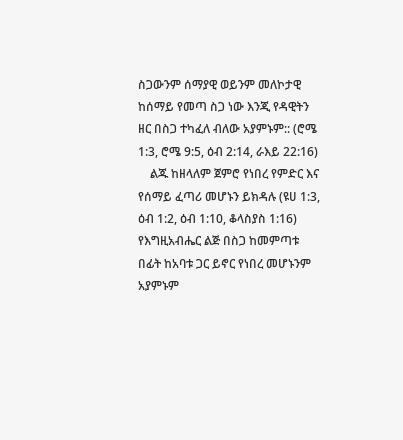ስጋውንም ሰማያዊ ወይንም መለኮታዊ ከሰማይ የመጣ ስጋ ነው እንጂ የዳዊትን ዘር በስጋ ተካፈለ ብለው አያምኑም:: (ሮሜ 1:3, ሮሜ 9:5, ዕብ 2:14, ራእይ 22:16)
    ልጁ ከዘላለም ጀምሮ የነበረ የምድር እና የሰማይ ፈጣሪ መሆኑን ይክዳሉ (ዩሀ 1:3, ዕብ 1:2, ዕብ 1:10, ቆላስያስ 1:16) የእግዚአብሔር ልጅ በስጋ ከመምጣቱ በፊት ከአባቱ ጋር ይኖር የነበረ መሆኑንም አያምኑም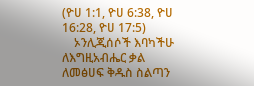(ዮሀ 1:1, ዮሀ 6:38, ዮሀ 16:28, ዮሀ 17:5)
    ኦንሊጂሰሶች እባካችሁ ለእግዚአብሔር ቃል ለመፅሀፍ ቅዱስ ስልጣን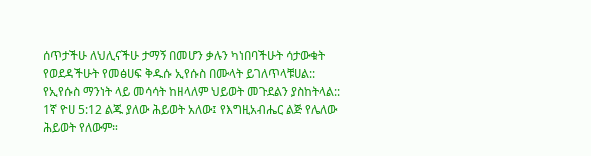ሰጥታችሁ ለህሊናችሁ ታማኝ በመሆን ቃሉን ካነበባችሁት ሳታውቁት የወደዳችሁት የመፅሀፍ ቅዱሱ ኢየሱስ በሙላት ይገለጥላቹሀል:: የኢየሱስ ማንነት ላይ መሳሳት ከዘላለም ህይወት መጉደልን ያስከትላል:: 1ኛ ዮሀ 5:12 ልጁ ያለው ሕይወት አለው፤ የእግዚአብሔር ልጅ የሌለው ሕይወት የለውም።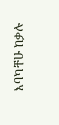እባካቸሁ ከቃሉ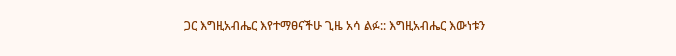ጋር እግዚአብሔር እየተማፀናችሁ ጊዜ አሳ ልፉ:: እግዚአብሔር እውነቱን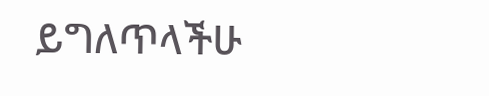ይግለጥላችሁ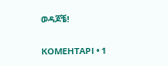ወዳጆቼ!

КОМЕНТАРІ • 1